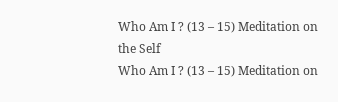Who Am I ? (13 – 15) Meditation on the Self
Who Am I ? (13 – 15) Meditation on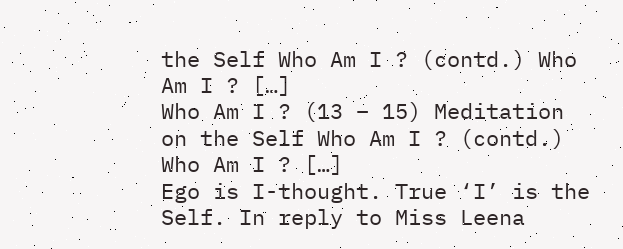the Self Who Am I ? (contd.) Who Am I ? […]
Who Am I ? (13 – 15) Meditation on the Self Who Am I ? (contd.) Who Am I ? […]
Ego is I-thought. True ‘I’ is the Self. In reply to Miss Leena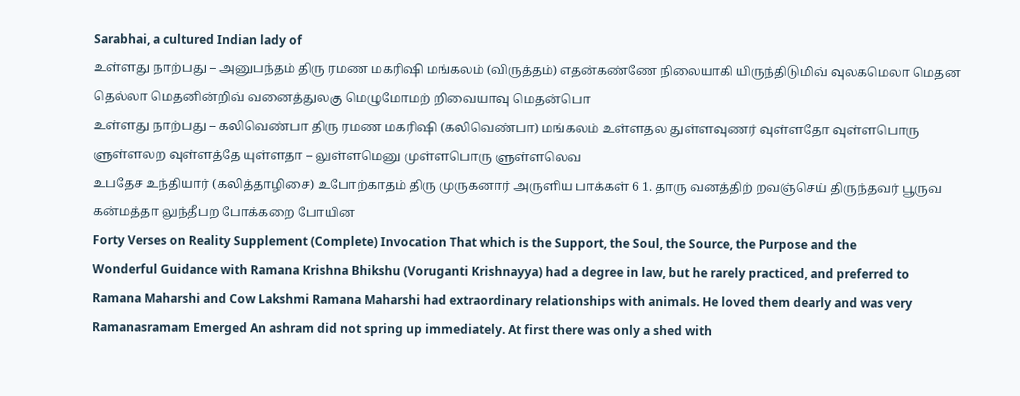Sarabhai, a cultured Indian lady of
உள்ளது நாற்பது – அனுபந்தம் திரு ரமண மகரிஷி மங்கலம் (விருத்தம்) எதன்கண்ணே நிலையாகி யிருந்திடுமிவ் வுலகமெலா மெதன தெல்லா மெதனின்றிவ் வனைத்துலகு மெழுமோமற் றிவையாவு மெதன்பொ
உள்ளது நாற்பது – கலிவெண்பா திரு ரமண மகரிஷி (கலிவெண்பா) மங்கலம் உள்ளதல துள்ளவுணர் வுள்ளதோ வுள்ளபொரு ளுள்ளலற வுள்ளத்தே யுள்ளதா – லுள்ளமெனு முள்ளபொரு ளுள்ளலெவ
உபதேச உந்தியார் (கலித்தாழிசை) உபோற்காதம் திரு முருகனார் அருளிய பாக்கள் 6 1. தாரு வனத்திற் றவஞ்செய் திருந்தவர் பூருவ கன்மத்தா லுந்தீபற போக்கறை போயின
Forty Verses on Reality Supplement (Complete) Invocation That which is the Support, the Soul, the Source, the Purpose and the
Wonderful Guidance with Ramana Krishna Bhikshu (Voruganti Krishnayya) had a degree in law, but he rarely practiced, and preferred to
Ramana Maharshi and Cow Lakshmi Ramana Maharshi had extraordinary relationships with animals. He loved them dearly and was very
Ramanasramam Emerged An ashram did not spring up immediately. At first there was only a shed with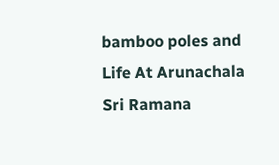bamboo poles and
Life At Arunachala Sri Ramana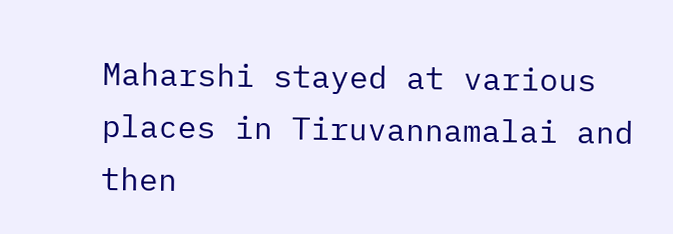Maharshi stayed at various places in Tiruvannamalai and then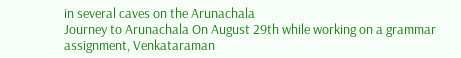in several caves on the Arunachala
Journey to Arunachala On August 29th while working on a grammar assignment, Venkataraman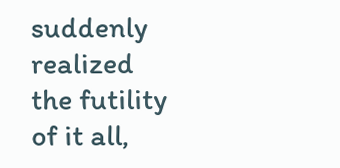suddenly realized the futility of it all,